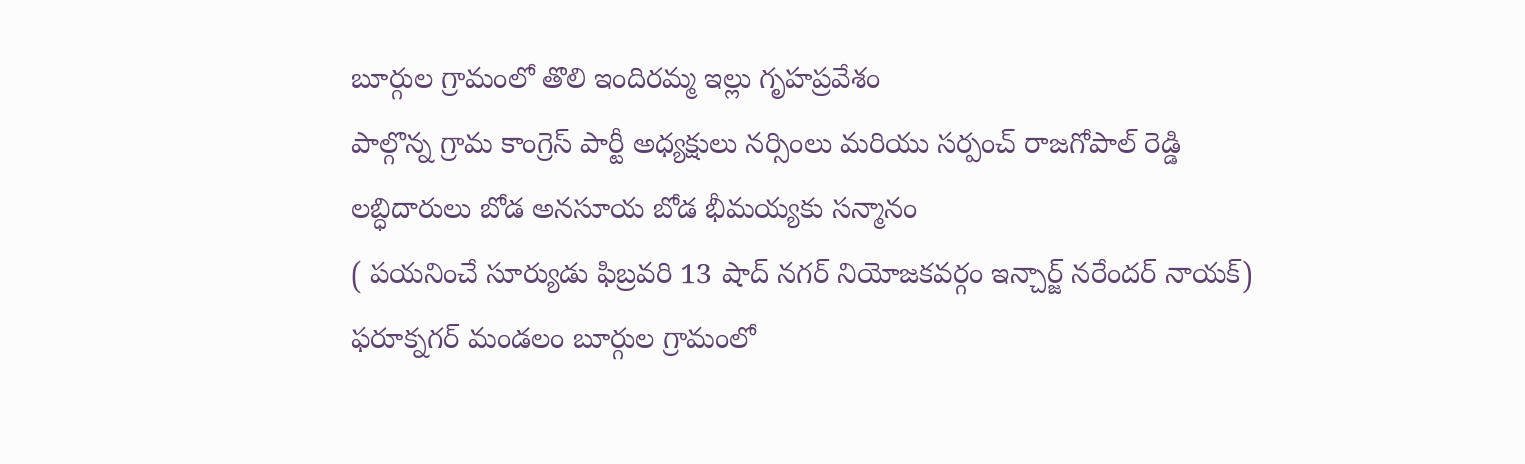బూర్గుల గ్రామంలో తొలి ఇందిరమ్మ ఇల్లు గృహప్రవేశం
పాల్గొన్న గ్రామ కాంగ్రెస్ పార్టీ అధ్యక్షులు నర్సింలు మరియు సర్పంచ్ రాజగోపాల్ రెడ్డి
లబ్ధిదారులు బోడ అనసూయ బోడ భీమయ్యకు సన్మానం
( పయనించే సూర్యుడు ఫిబ్రవరి 13 షాద్ నగర్ నియోజకవర్గం ఇన్చార్జ్ నరేందర్ నాయక్)
ఫరూక్నగర్ మండలం బూర్గుల గ్రామంలో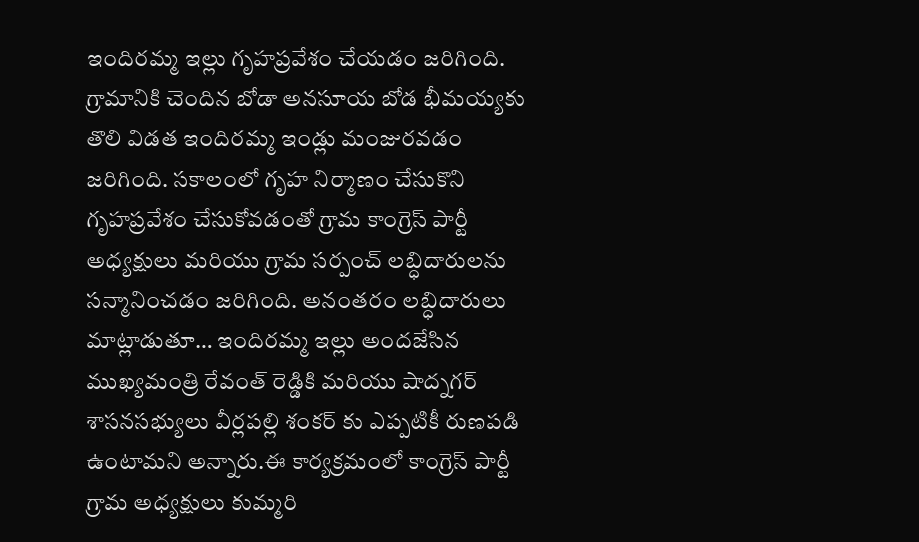ఇందిరమ్మ ఇల్లు గృహప్రవేశం చేయడం జరిగింది. గ్రామానికి చెందిన బోడా అనసూయ బోడ భీమయ్యకు తొలి విడత ఇందిరమ్మ ఇండ్లు మంజురవడం జరిగింది. సకాలంలో గృహ నిర్మాణం చేసుకొని గృహప్రవేశం చేసుకోవడంతో గ్రామ కాంగ్రెస్ పార్టీ అధ్యక్షులు మరియు గ్రామ సర్పంచ్ లబ్ధిదారులను సన్మానించడం జరిగింది. అనంతరం లబ్ధిదారులు మాట్లాడుతూ… ఇందిరమ్మ ఇల్లు అందజేసిన ముఖ్యమంత్రి రేవంత్ రెడ్డికి మరియు షాద్నగర్ శాసనసభ్యులు వీర్లపల్లి శంకర్ కు ఎప్పటికీ రుణపడి ఉంటామని అన్నారు.ఈ కార్యక్రమంలో కాంగ్రెస్ పార్టీ గ్రామ అధ్యక్షులు కుమ్మరి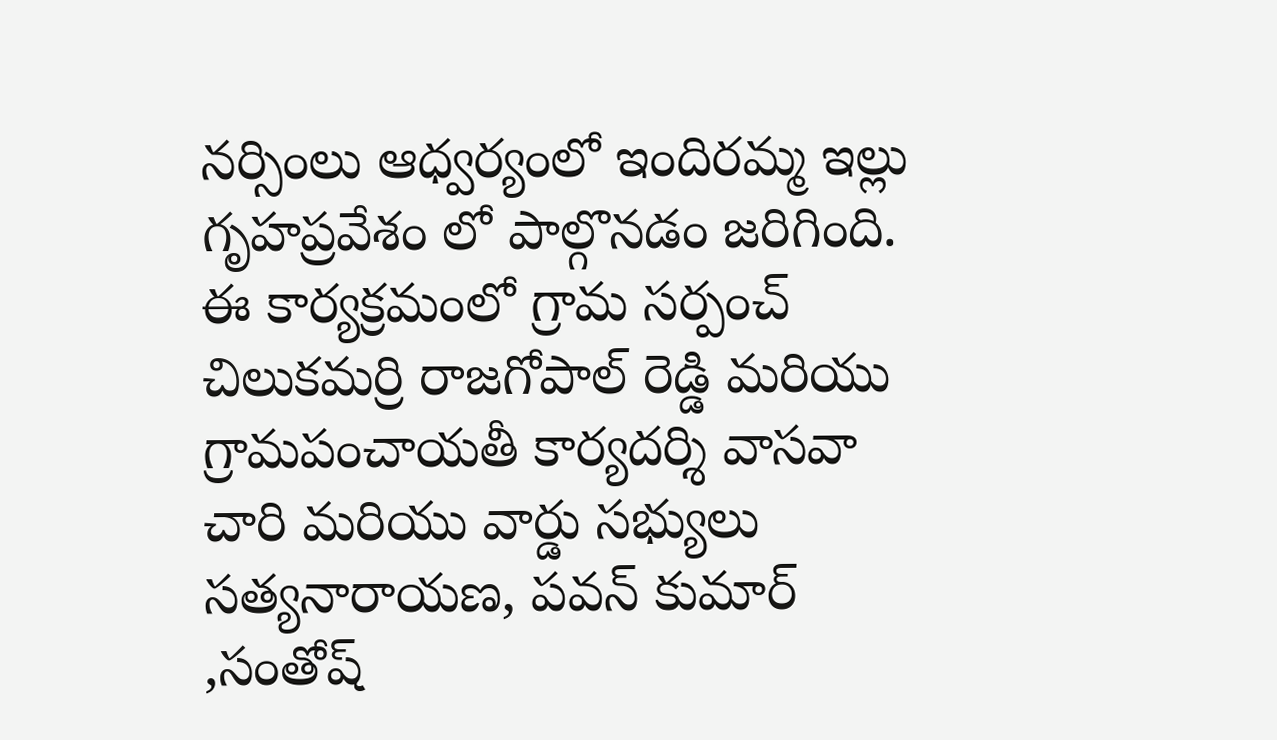నర్సింలు ఆధ్వర్యంలో ఇందిరమ్మ ఇల్లు గృహప్రవేశం లో పాల్గొనడం జరిగింది. ఈ కార్యక్రమంలో గ్రామ సర్పంచ్ చిలుకమర్రి రాజగోపాల్ రెడ్డి మరియు గ్రామపంచాయతీ కార్యదర్శి వాసవా చారి మరియు వార్డు సభ్యులు సత్యనారాయణ, పవన్ కుమార్ ,సంతోష్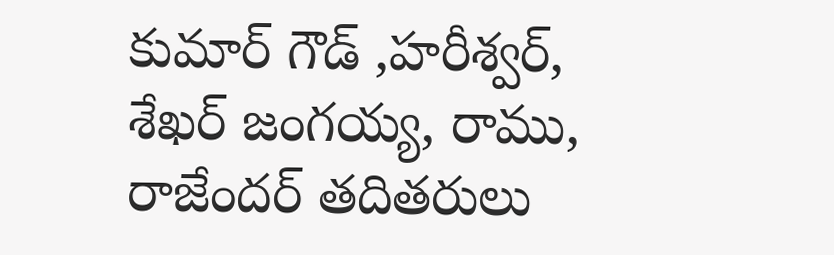కుమార్ గౌడ్ ,హరీశ్వర్, శేఖర్ జంగయ్య, రాము, రాజేందర్ తదితరులు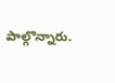పాల్గొన్నారు.